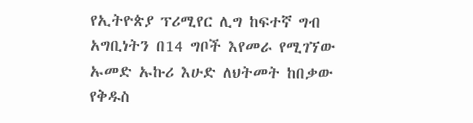የኢትዮጵያ ፕሪሚየር ሊግ ከፍተኛ ግብ አግቢነትን በ14 ግቦች እየመራ የሚገኘው ኡመድ ኡኩሪ እሁድ ለህትመት ከበቃው የቅዱስ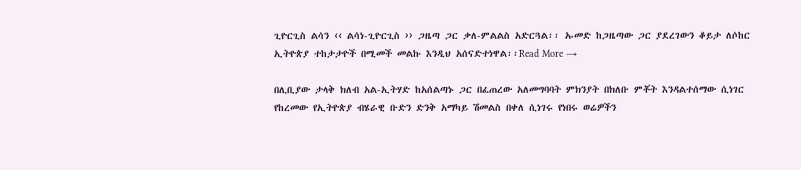ጊዮርጊስ ልሳን ‹‹ ልሳነ-ጊዮርጊስ ›› ጋዜጣ ጋር ቃለ-ምልልስ አድርጓል፡፡ ኡመድ ከጋዜጣው ጋር ያደረገውን ቆይታ ለሶከር ኢትዮጵያ ተከታታዮች በሚመች መልኩ እንዲህ አሰናድተነዋል፡፡Read More →

በሊቢያው ታላቅ ክለብ አል-ኢትሃድ ከአሰልጣኑ ጋር በፈጠረው አለመግባባት ምክንያት በክለቡ ምቾት እንዳልተሰማው ሲነገር የከረመው የኢትዮጵያ ብሄራዊ ቡድን ድንቅ አማካይ ሽመልስ በቀለ ሲነገሩ የነበሩ ወሬዎችን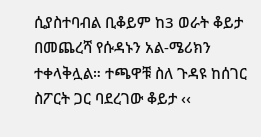ሲያስተባብል ቢቆይም ከ3 ወራት ቆይታ በመጨረሻ የሱዳኑን አል-ሜሪክን ተቀላቅሏል። ተጫዋቹ ስለ ጉዳዩ ከሰገር ስፖርት ጋር ባደረገው ቆይታ ‹‹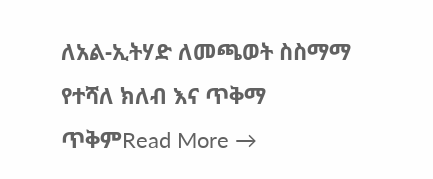ለአል-ኢትሃድ ለመጫወት ስስማማ የተሻለ ክለብ እና ጥቅማ ጥቅምRead More →